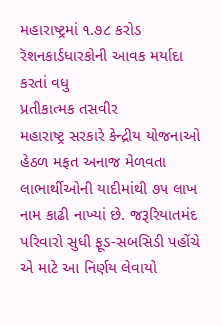મહારાષ્ટ્રમાં ૧.૭૮ કરોડ રૅશનકાર્ડધારકોની આવક મર્યાદા કરતાં વધુ
પ્રતીકાત્મક તસવીર
મહારાષ્ટ્ર સરકારે કેન્દ્રીય યોજનાઓ હેઠળ મફત અનાજ મેળવતા લાભાર્થીઓની યાદીમાંથી ૭૫ લાખ નામ કાઢી નાખ્યાં છે. જરૂરિયાતમંદ પરિવારો સુધી ફૂડ-સબસિડી પહોંચે એ માટે આ નિર્ણય લેવાયો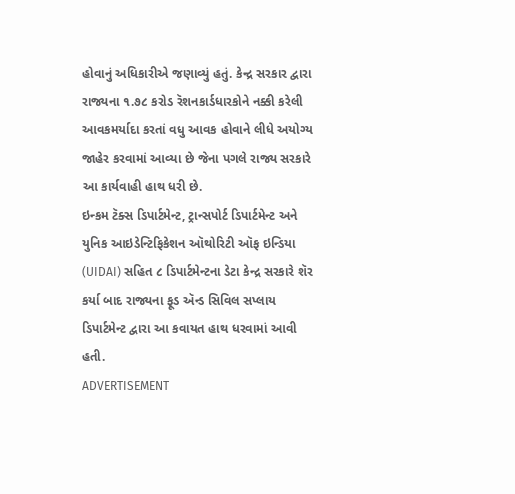હોવાનું અધિકારીએ જણાવ્યું હતું. કેન્દ્ર સરકાર દ્વારા રાજ્યના ૧.૭૮ કરોડ રૅશનકાર્ડધારકોને નક્કી કરેલી આવકમર્યાદા કરતાં વધુ આવક હોવાને લીધે અયોગ્ય જાહેર કરવામાં આવ્યા છે જેના પગલે રાજ્ય સરકારે આ કાર્યવાહી હાથ ધરી છે.
ઇન્કમ ટૅક્સ ડિપાર્ટમેન્ટ, ટ્રાન્સપોર્ટ ડિપાર્ટમેન્ટ અને યુનિક આઇડેન્ટિફિકેશન ઑથોરિટી ઑફ ઇન્ડિયા (UIDAI) સહિત ૮ ડિપાર્ટમેન્ટના ડેટા કેન્દ્ર સરકારે શૅર કર્યા બાદ રાજ્યના ફૂડ ઍન્ડ સિવિલ સપ્લાય ડિપાર્ટમેન્ટ દ્વારા આ કવાયત હાથ ધરવામાં આવી હતી.
ADVERTISEMENT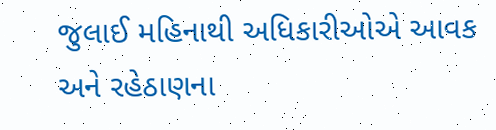જુલાઈ મહિનાથી અધિકારીઓએ આવક અને રહેઠાણના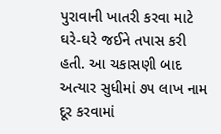પુરાવાની ખાતરી કરવા માટે ઘરે-ઘરે જઈને તપાસ કરી હતી. આ ચકાસણી બાદ અત્યાર સુધીમાં ૭૫ લાખ નામ દૂર કરવામાં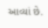આવ્યાં છે.